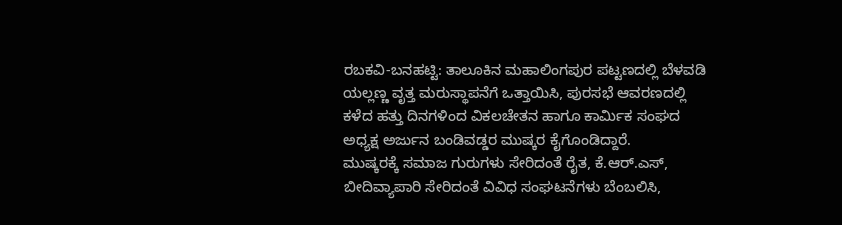ರಬಕವಿ-ಬನಹಟ್ಟಿ: ತಾಲೂಕಿನ ಮಹಾಲಿಂಗಪುರ ಪಟ್ಟಣದಲ್ಲಿ ಬೆಳವಡಿ ಯಲ್ಲಣ್ಣ ವೃತ್ತ ಮರುಸ್ಥಾಪನೆಗೆ ಒತ್ತಾಯಿಸಿ, ಪುರಸಭೆ ಆವರಣದಲ್ಲಿ ಕಳೆದ ಹತ್ತು ದಿನಗಳಿಂದ ವಿಕಲಚೇತನ ಹಾಗೂ ಕಾರ್ಮಿಕ ಸಂಘದ ಅಧ್ಯಕ್ಷ ಅರ್ಜುನ ಬಂಡಿವಡ್ಡರ ಮುಷ್ಕರ ಕೈಗೊಂಡಿದ್ದಾರೆ.
ಮುಷ್ಕರಕ್ಕೆ ಸಮಾಜ ಗುರುಗಳು ಸೇರಿದಂತೆ ರೈತ, ಕೆ.ಆರ್.ಎಸ್, ಬೀದಿವ್ಯಾಪಾರಿ ಸೇರಿದಂತೆ ವಿವಿಧ ಸಂಘಟನೆಗಳು ಬೆಂಬಲಿಸಿ,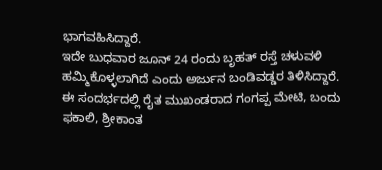ಭಾಗವಹಿಸಿದ್ದಾರೆ.
ಇದೇ ಬುಧವಾರ ಜೂನ್ 24 ರಂದು ಬೃಹತ್ ರಸ್ತೆ ಚಳುವಳಿ ಹಮ್ಮಿಕೊಳ್ಳಲಾಗಿದೆ ಎಂದು ಅರ್ಜುನ ಬಂಡಿವಡ್ಡರ ತಿಳಿಸಿದ್ದಾರೆ.
ಈ ಸಂದರ್ಭದಲ್ಲಿ ರೈತ ಮುಖಂಡರಾದ ಗಂಗಪ್ಪ ಮೇಟಿ, ಬಂದು ಫಕಾಲಿ, ಶ್ರೀಕಾಂತ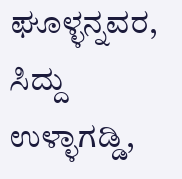ಘೂಳ್ಳನ್ನವರ, ಸಿದ್ದು ಉಳ್ಳಾಗಡ್ಡಿ,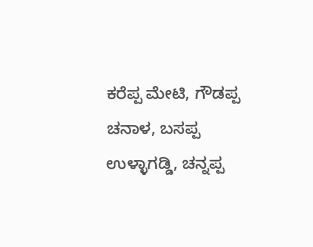ಕರೆಪ್ಪ ಮೇಟಿ, ಗೌಡಪ್ಪ ಚನಾಳ, ಬಸಪ್ಪ ಉಳ್ಳಾಗಡ್ಡಿ, ಚನ್ನಪ್ಪ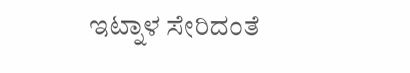ಇಟ್ನಾಳ ಸೇರಿದಂತೆ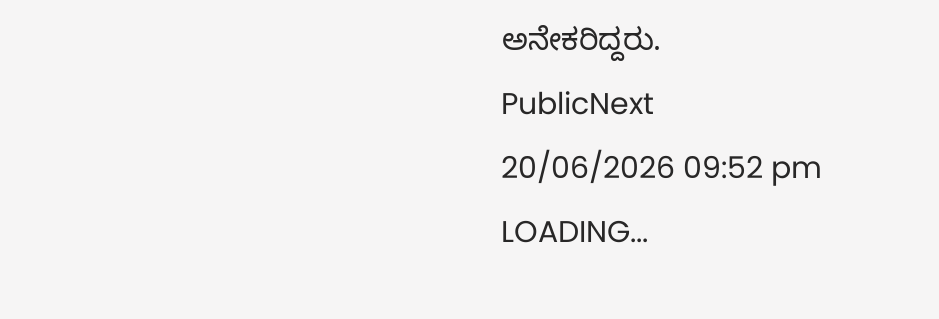ಅನೇಕರಿದ್ದರು.
PublicNext
20/06/2026 09:52 pm
LOADING...